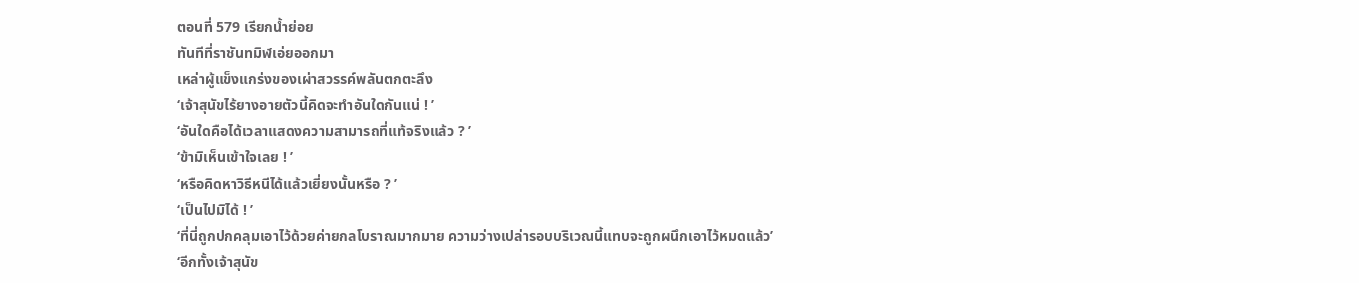ตอนที่ 579 เรียกน้ำย่อย
ทันทีที่ราชันทมิฬเอ่ยออกมา
เหล่าผู้แข็งแกร่งของเผ่าสวรรค์พลันตกตะลึง
‘เจ้าสุนัขไร้ยางอายตัวนี้คิดจะทำอันใดกันแน่ ! ’
‘อันใดคือได้เวลาแสดงความสามารถที่แท้จริงแล้ว ? ’
‘ข้ามิเห็นเข้าใจเลย ! ’
‘หรือคิดหาวิธีหนีได้แล้วเยี่ยงนั้นหรือ ? ’
‘เป็นไปมิได้ ! ’
‘ที่นี่ถูกปกคลุมเอาไว้ด้วยค่ายกลโบราณมากมาย ความว่างเปล่ารอบบริเวณนี้แทบจะถูกผนึกเอาไว้หมดแล้ว’
‘อีกทั้งเจ้าสุนัข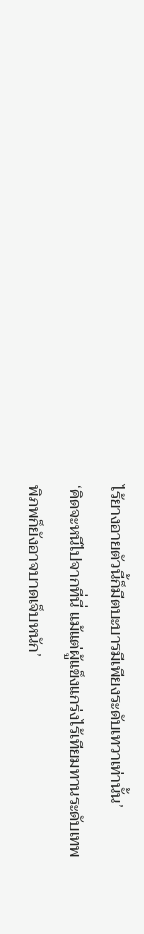ไร้ยางอายตัวนี้ก็มีตบะบารมีเพียงระดับเทวาเท่านั้น’
‘คิดจะหนีไปจากที่นี่ แม้แต่ผู้แข็งแกร่งไร้เทียมทานระดับเทพพิภพก็ยังอาจบาดเจ็บหนัก’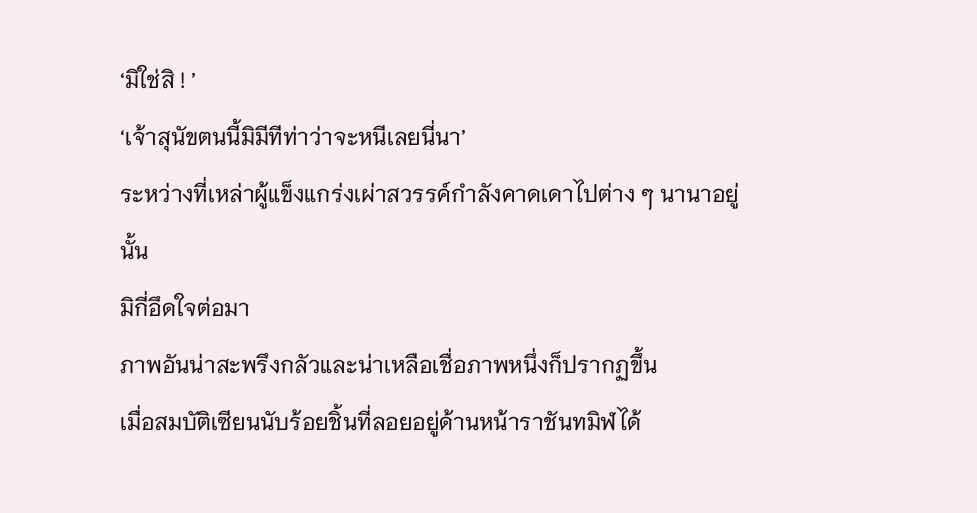‘มิใช่สิ ! ’
‘เจ้าสุนัขตนนี้มิมีทีท่าว่าจะหนีเลยนี่นา’
ระหว่างที่เหล่าผู้แข็งแกร่งเผ่าสวรรค์กำลังคาดเดาไปต่าง ๆ นานาอยู่นั้น
มิกี่อึดใจต่อมา
ภาพอันน่าสะพรึงกลัวและน่าเหลือเชื่อภาพหนึ่งก็ปรากฏขึ้น
เมื่อสมบัติเซียนนับร้อยชิ้นที่ลอยอยู่ด้านหน้าราชันทมิฬได้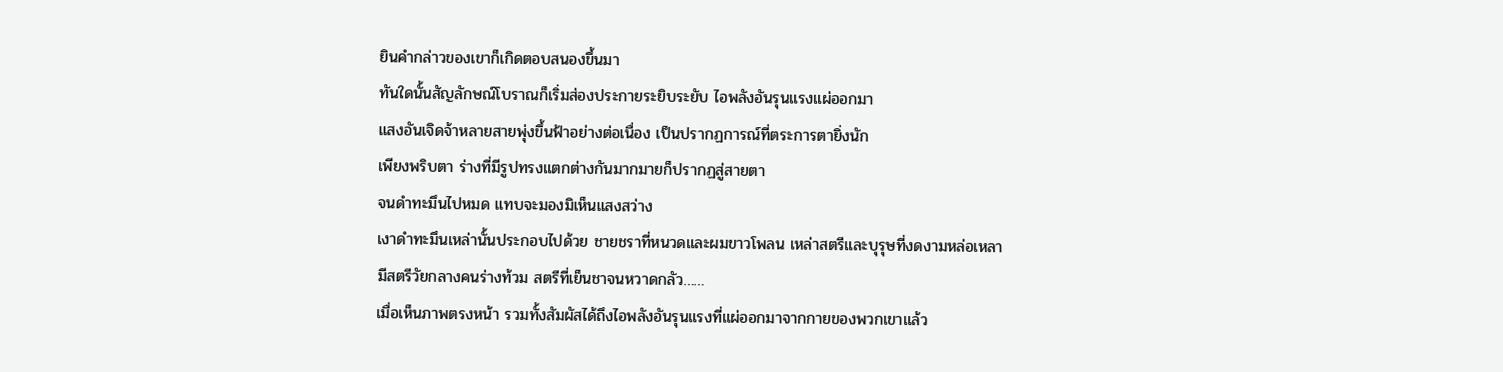ยินคำกล่าวของเขาก็เกิดตอบสนองขึ้นมา
ทันใดนั้นสัญลักษณ์โบราณก็เริ่มส่องประกายระยิบระยับ ไอพลังอันรุนแรงแผ่ออกมา
แสงอันเจิดจ้าหลายสายพุ่งขึ้นฟ้าอย่างต่อเนื่อง เป็นปรากฏการณ์ที่ตระการตายิ่งนัก
เพียงพริบตา ร่างที่มีรูปทรงแตกต่างกันมากมายก็ปรากฏสู่สายตา
จนดำทะมึนไปหมด แทบจะมองมิเห็นแสงสว่าง
เงาดำทะมึนเหล่านั้นประกอบไปด้วย ชายชราที่หนวดและผมขาวโพลน เหล่าสตรีและบุรุษที่งดงามหล่อเหลา มีสตรีวัยกลางคนร่างท้วม สตรีที่เย็นชาจนหวาดกลัว……
เมื่อเห็นภาพตรงหน้า รวมทั้งสัมผัสได้ถึงไอพลังอันรุนแรงที่แผ่ออกมาจากกายของพวกเขาแล้ว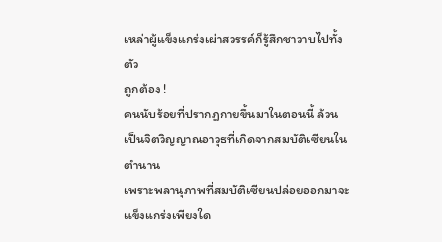เหล่าผู้แข็งแกร่งเผ่าสวรรค์ก็รู้สึกชาวาบไปทั้งตัว
ถูกต้อง !
คนนับร้อยที่ปรากฏกายขึ้นมาในตอนนี้ ล้วนเป็นจิตวิญญาณอาวุธที่เกิดจากสมบัติเซียนในตำนาน
เพราะพลานุภาพที่สมบัติเซียนปล่อยออกมาจะแข็งแกร่งเพียงใด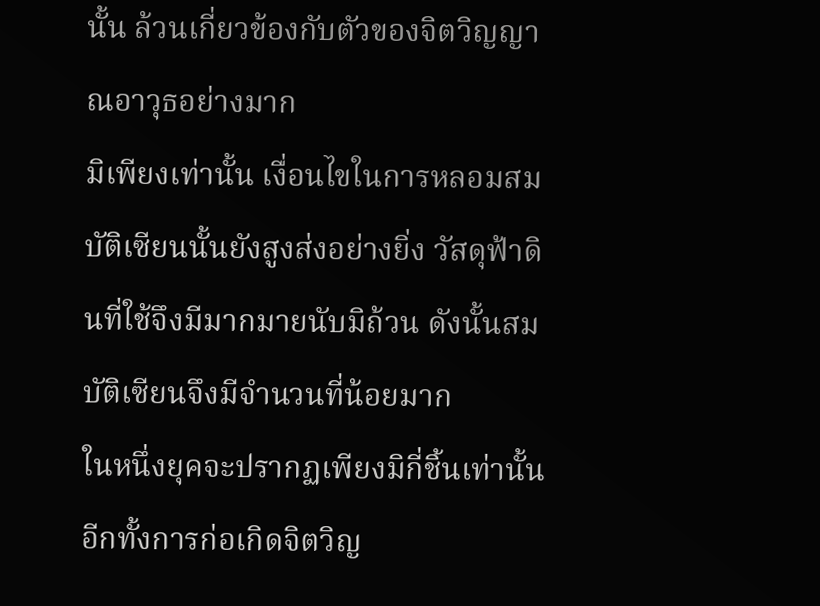นั้น ล้วนเกี่ยวข้องกับตัวของจิตวิญญาณอาวุธอย่างมาก
มิเพียงเท่านั้น เงื่อนไขในการหลอมสมบัติเซียนนั้นยังสูงส่งอย่างยิ่ง วัสดุฟ้าดินที่ใช้จึงมีมากมายนับมิถ้วน ดังนั้นสมบัติเซียนจึงมีจำนวนที่น้อยมาก
ในหนึ่งยุคจะปรากฏเพียงมิกี่ชิ้นเท่านั้น อีกทั้งการก่อเกิดจิตวิญ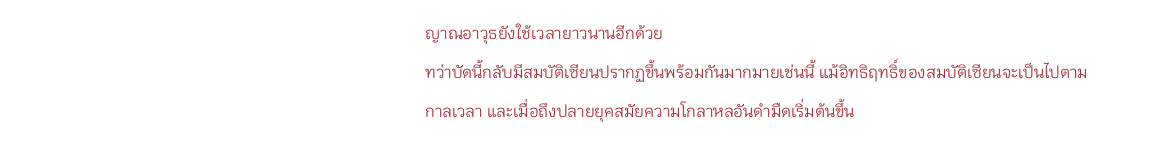ญาณอาวุธยังใช้เวลายาวนานอีกด้วย
ทว่าบัดนี้กลับมีสมบัติเซียนปรากฏขึ้นพร้อมกันมากมายเช่นนี้ แม้อิทธิฤทธิ์ของสมบัติเซียนจะเป็นไปตามกาลเวลา และเมื่อถึงปลายยุคสมัยความโกลาหลอันดำมืดเริ่มต้นขึ้น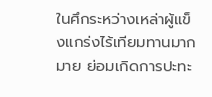ในศึกระหว่างเหล่าผู้แข็งแกร่งไร้เทียมทานมากมาย ย่อมเกิดการปะทะ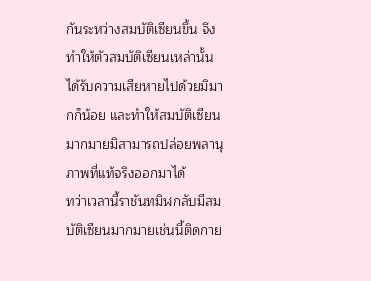กันระหว่างสมบัติเซียนขึ้น จึงทำให้ตัวสมบัติเซียนเหล่านั้นได้รับความเสียหายไปด้วยมิมากก็น้อย และทำให้สมบัติเซียนมากมายมิสามารถปล่อยพลานุภาพที่แท้จริงออกมาได้
ทว่าเวลานี้ราชันทมิฬกลับมีสมบัติเซียนมากมายเช่นนี้ติดกาย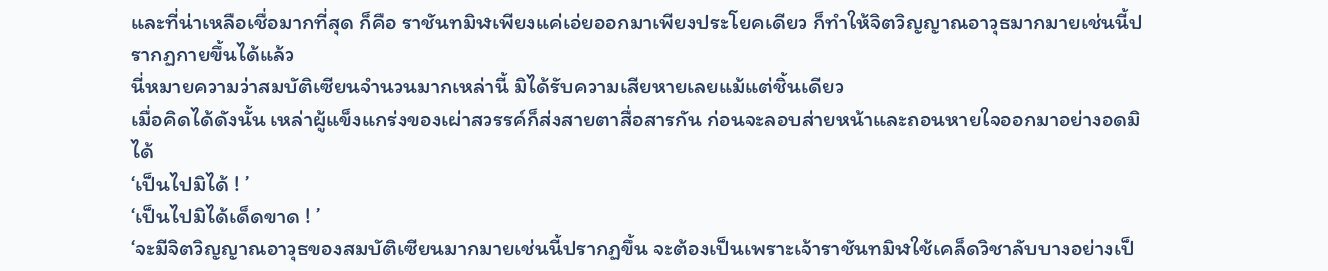และที่น่าเหลือเชื่อมากที่สุด ก็คือ ราชันทมิฬเพียงแค่เอ่ยออกมาเพียงประโยคเดียว ก็ทำให้จิตวิญญาณอาวุธมากมายเช่นนี้ปรากฏกายขึ้นได้แล้ว
นี่หมายความว่าสมบัติเซียนจำนวนมากเหล่านี้ มิได้รับความเสียหายเลยแม้แต่ชิ้นเดียว
เมื่อคิดได้ดังนั้น เหล่าผู้แข็งแกร่งของเผ่าสวรรค์ก็ส่งสายตาสื่อสารกัน ก่อนจะลอบส่ายหน้าและถอนหายใจออกมาอย่างอดมิได้
‘เป็นไปมิได้ ! ’
‘เป็นไปมิได้เด็ดขาด ! ’
‘จะมีจิตวิญญาณอาวุธของสมบัติเซียนมากมายเช่นนี้ปรากฏขึ้น จะต้องเป็นเพราะเจ้าราชันทมิฬใช้เคล็ดวิชาลับบางอย่างเป็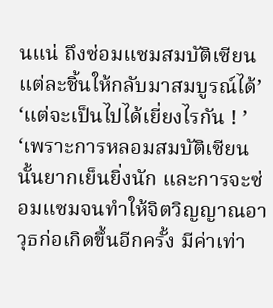นแน่ ถึงซ่อมแซมสมบัติเซียนแต่ละชิ้นให้กลับมาสมบูรณ์ได้’
‘แต่จะเป็นไปได้เยี่ยงไรกัน ! ’
‘เพราะการหลอมสมบัติเซียนนั้นยากเย็นยิ่งนัก และการจะซ่อมแซมจนทำให้จิตวิญญาณอาวุธก่อเกิดขึ้นอีกครั้ง มีค่าเท่า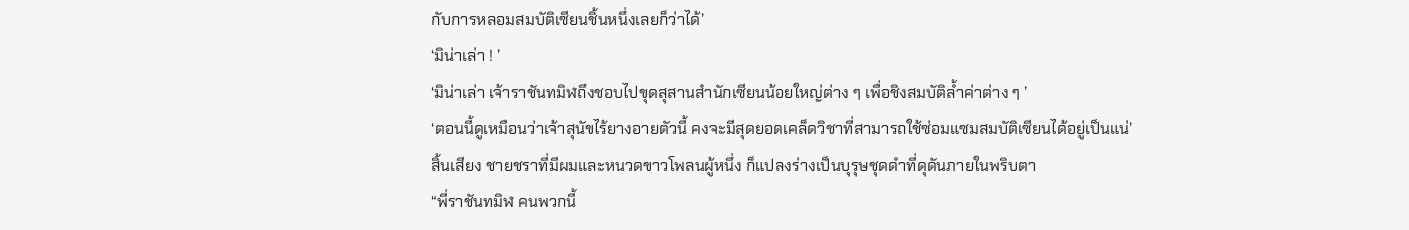กับการหลอมสมบัติเซียนชิ้นหนึ่งเลยก็ว่าได้’
‘มิน่าเล่า ! ’
‘มิน่าเล่า เจ้าราชันทมิฬถึงชอบไปขุดสุสานสำนักเซียนน้อยใหญ่ต่าง ๆ เพื่อชิงสมบัติล้ำค่าต่าง ๆ ’
‘ตอนนี้ดูเหมือนว่าเจ้าสุนัขไร้ยางอายตัวนี้ คงจะมีสุดยอดเคล็ดวิชาที่สามารถใช้ซ่อมแซมสมบัติเซียนได้อยู่เป็นแน่’
สิ้นเสียง ชายชราที่มีผมและหนวดขาวโพลนผู้หนึ่ง ก็แปลงร่างเป็นบุรุษชุดดำที่ดุดันภายในพริบตา
“พี่ราชันทมิฬ คนพวกนี้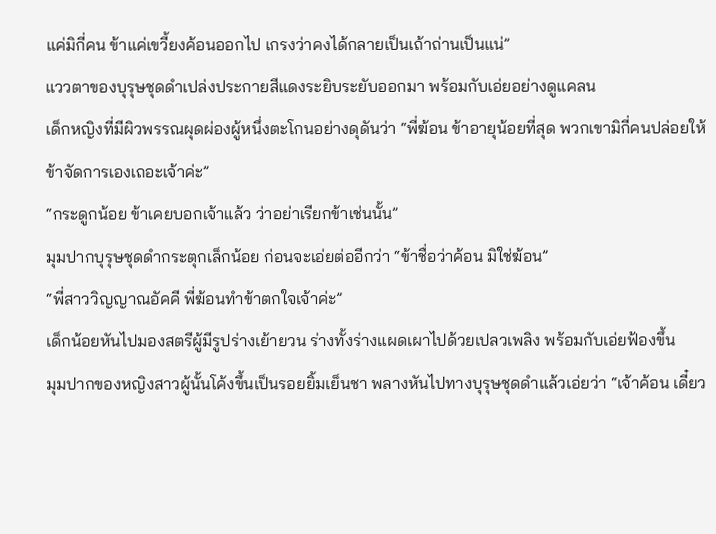แค่มิกี่คน ข้าแค่เขวี้ยงค้อนออกไป เกรงว่าคงได้กลายเป็นเถ้าถ่านเป็นแน่”
แววตาของบุรุษชุดดำเปล่งประกายสีแดงระยิบระยับออกมา พร้อมกับเอ่ยอย่างดูแคลน
เด็กหญิงที่มีผิวพรรณผุดผ่องผู้หนึ่งตะโกนอย่างดุดันว่า “พี่ฆ้อน ข้าอายุน้อยที่สุด พวกเขามิกี่คนปล่อยให้ข้าจัดการเองเถอะเจ้าค่ะ”
“กระดูกน้อย ข้าเคยบอกเจ้าแล้ว ว่าอย่าเรียกข้าเช่นนั้น”
มุมปากบุรุษชุดดำกระตุกเล็กน้อย ก่อนจะเอ่ยต่ออีกว่า “ข้าชื่อว่าค้อน มิใช่ฆ้อน”
“พี่สาววิญญาณอัคคี พี่ฆ้อนทำข้าตกใจเจ้าค่ะ”
เด็กน้อยหันไปมองสตรีผู้มีรูปร่างเย้ายวน ร่างทั้งร่างแผดเผาไปด้วยเปลวเพลิง พร้อมกับเอ่ยฟ้องขึ้น
มุมปากของหญิงสาวผู้นั้นโค้งขึ้นเป็นรอยยิ้มเย็นชา พลางหันไปทางบุรุษชุดดำแล้วเอ่ยว่า “เจ้าค้อน เดี๋ยว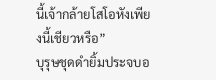นี้เจ้ากล้ายโสโอหังเพียงนี้เชียวหรือ”
บุรุษชุดดำยิ้มประจบอ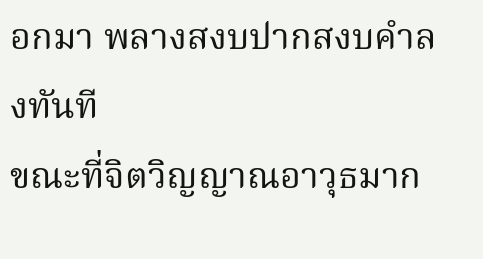อกมา พลางสงบปากสงบคำลงทันที
ขณะที่จิตวิญญาณอาวุธมาก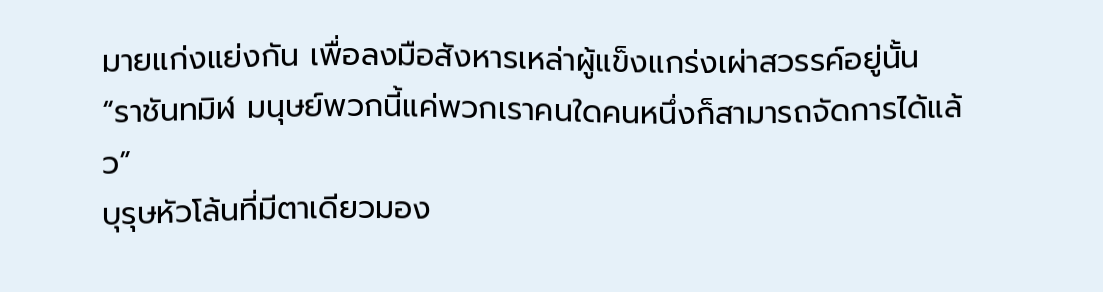มายแก่งแย่งกัน เพื่อลงมือสังหารเหล่าผู้แข็งแกร่งเผ่าสวรรค์อยู่นั้น
“ราชันทมิฬ มนุษย์พวกนี้แค่พวกเราคนใดคนหนึ่งก็สามารถจัดการได้แล้ว”
บุรุษหัวโล้นที่มีตาเดียวมอง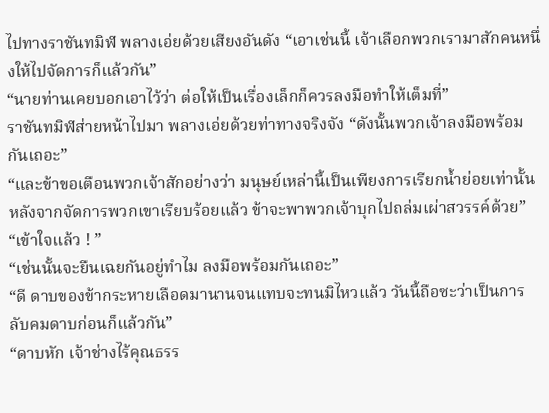ไปทางราชันทมิฬ พลางเอ่ยด้วยเสียงอันดัง “เอาเช่นนี้ เจ้าเลือกพวกเรามาสักคนหนึ่งให้ไปจัดการก็แล้วกัน”
“นายท่านเคยบอกเอาไว้ว่า ต่อให้เป็นเรื่องเล็กก็ควรลงมือทำให้เต็มที่”
ราชันทมิฬส่ายหน้าไปมา พลางเอ่ยด้วยท่าทางจริงจัง “ดังนั้นพวกเจ้าลงมือพร้อมกันเถอะ”
“และข้าขอเตือนพวกเจ้าสักอย่างว่า มนุษย์เหล่านี้เป็นเพียงการเรียกน้ำย่อยเท่านั้น หลังจากจัดการพวกเขาเรียบร้อยแล้ว ข้าจะพาพวกเจ้าบุกไปถล่มเผ่าสวรรค์ด้วย”
“เข้าใจแล้ว ! ”
“เช่นนั้นจะยืนเฉยกันอยู่ทำไม ลงมือพร้อมกันเถอะ”
“ดี ดาบของข้ากระหายเลือดมานานจนแทบจะทนมิไหวแล้ว วันนี้ถือซะว่าเป็นการลับคมดาบก่อนก็แล้วกัน”
“ดาบหัก เจ้าช่างไร้คุณธรร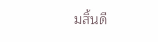มสิ้นดี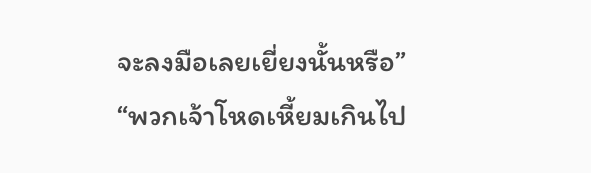จะลงมือเลยเยี่ยงนั้นหรือ”
“พวกเจ้าโหดเหี้ยมเกินไป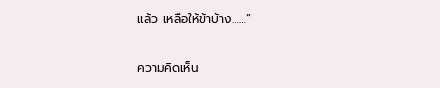แล้ว เหลือให้ข้าบ้าง……”

ความคิดเห็น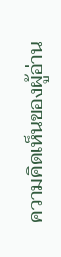ความคิดเห็นของผู้อ่าน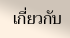เกี่ยวกับ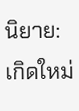นิยาย: เกิดใหม่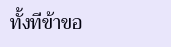ทั้งทีข้าขอ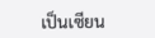เป็นเซียน